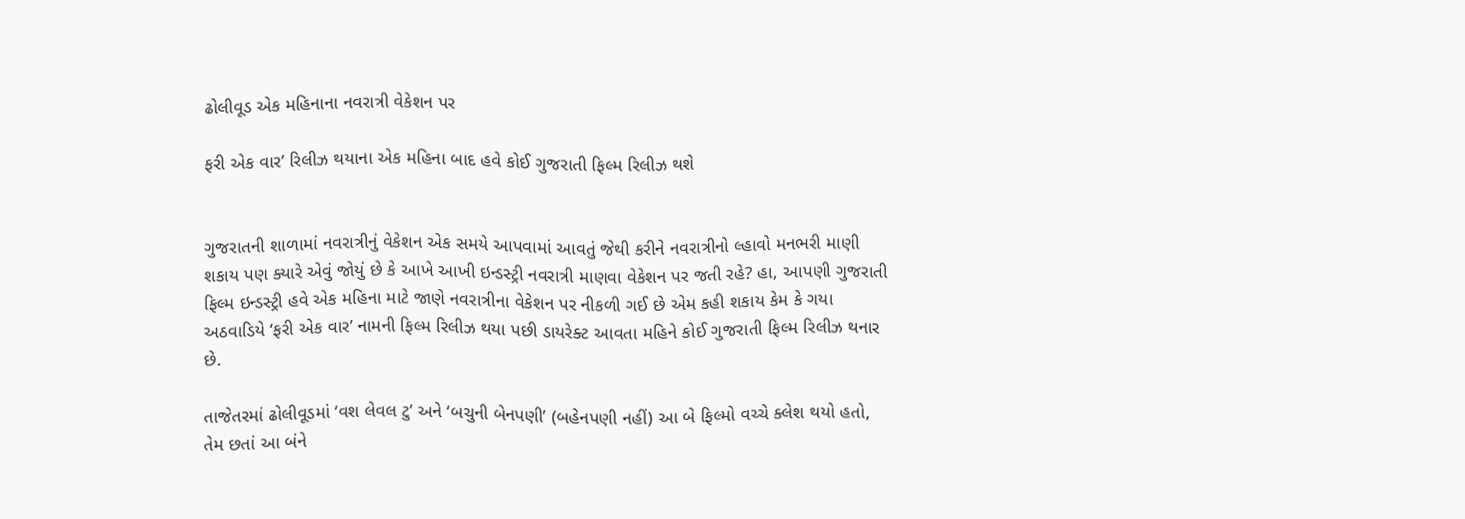ઢોલીવૂડ એક મહિનાના નવરાત્રી વેકેશન પર

ફરી એક વાર’ રિલીઝ થયાના એક મહિના બાદ હવે કોઈ ગુજરાતી ફિલ્મ રિલીઝ થશે


ગુજરાતની શાળામાં નવરાત્રીનું વેકેશન એક સમયે આપવામાં આવતું જેથી કરીને નવરાત્રીનો લ્હાવો મનભરી માણી શકાય પણ ક્યારે એવું જોયું છે કે આખે આખી ઇન્ડસ્ટ્રી નવરાત્રી માણવા વેકેશન પર જતી રહે? હા, આપણી ગુજરાતી ફિલ્મ ઇન્ડસ્ટ્રી હવે એક મહિના માટે જાણે નવરાત્રીના વેકેશન પર નીકળી ગઈ છે એમ કહી શકાય કેમ કે ગયા અઠવાડિયે ‘ફરી એક વાર’ નામની ફિલ્મ રિલીઝ થયા પછી ડાયરેક્ટ આવતા મહિને કોઈ ગુજરાતી ફિલ્મ રિલીઝ થનાર છે.

તાજેતરમાં ઢોલીવૂડમાં ‘વશ લેવલ ટુ’ અને ‘બચુની બેનપણી’ (બહેનપણી નહીં) આ બે ફિલ્મો વચ્ચે ક્લેશ થયો હતો, તેમ છતાં આ બંને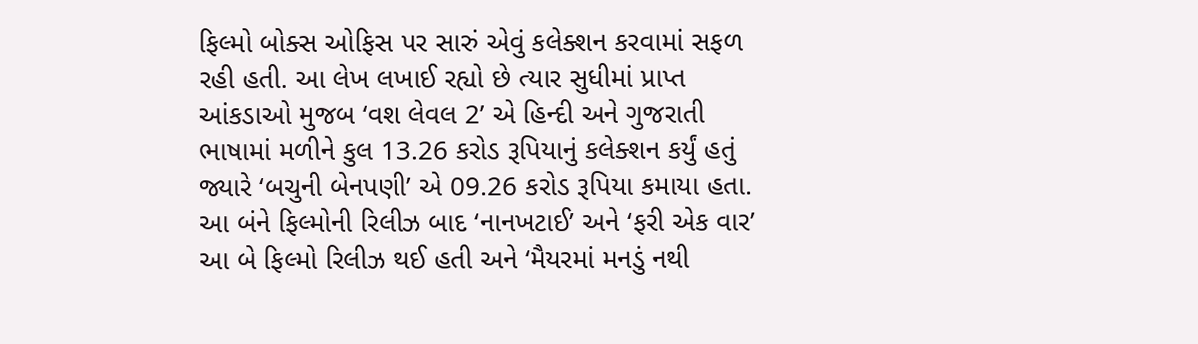ફિલ્મો બોક્સ ઓફિસ પર સારું એવું કલેક્શન કરવામાં સફળ રહી હતી. આ લેખ લખાઈ રહ્યો છે ત્યાર સુધીમાં પ્રાપ્ત આંકડાઓ મુજબ ‘વશ લેવલ 2’ એ હિન્દી અને ગુજરાતી ભાષામાં મળીને કુલ 13.26 કરોડ રૂપિયાનું કલેક્શન કર્યું હતું જ્યારે ‘બચુની બેનપણી’ એ 09.26 કરોડ રૂપિયા કમાયા હતા. આ બંને ફિલ્મોની રિલીઝ બાદ ‘નાનખટાઈ’ અને ‘ફરી એક વાર’ આ બે ફિલ્મો રિલીઝ થઈ હતી અને ‘મૈયરમાં મનડું નથી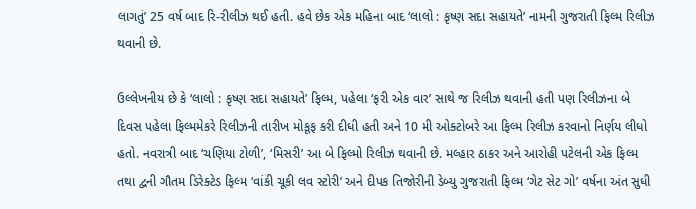લાગતું’ 25 વર્ષ બાદ રિ-રીલીઝ થઈ હતી. હવે છેક એક મહિના બાદ ‘લાલો : કૃષ્ણ સદા સહાયતે’ નામની ગુજરાતી ફિલ્મ રિલીઝ થવાની છે.

ઉલ્લેખનીય છે કે ‘લાલો : કૃષ્ણ સદા સહાયતે’ ફિલ્મ, પહેલા ‘ફરી એક વાર’ સાથે જ રિલીઝ થવાની હતી પણ રિલીઝના બે દિવસ પહેલા ફિલ્મમેકરે રિલીઝની તારીખ મોકૂફ કરી દીધી હતી અને 10 મી ઓક્ટોબરે આ ફિલ્મ રિલીઝ કરવાનો નિર્ણય લીધો હતો. નવરાત્રી બાદ ‘ચણિયા ટોળી’, ‘મિસરી’ આ બે ફિલ્મો રિલીઝ થવાની છે. મલ્હાર ઠાકર અને આરોહી પટેલની એક ફિલ્મ તથા દ્વની ગૌતમ ડિરેક્ટેડ ફિલ્મ ‘વાંકી ચૂકી લવ સ્ટોરી’ અને દીપક તિજોરીની ડેબ્યુ ગુજરાતી ફિલ્મ ‘ગેટ સેટ ગો’ વર્ષના અંત સુધી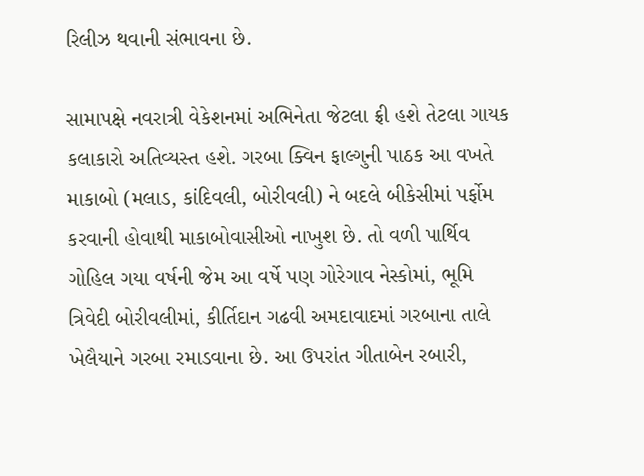રિલીઝ થવાની સંભાવના છે.

સામાપક્ષે નવરાત્રી વેકેશનમાં અભિનેતા જેટલા ફ્રી હશે તેટલા ગાયક કલાકારો અતિવ્યસ્ત હશે. ગરબા ક્વિન ફાલ્ગુની પાઠક આ વખતે માકાબો (મલાડ, કાંદિવલી, બોરીવલી) ને બદલે બીકેસીમાં પર્ફોમ કરવાની હોવાથી માકાબોવાસીઓ નાખુશ છે. તો વળી પાર્થિવ ગોહિલ ગયા વર્ષની જેમ આ વર્ષે પણ ગોરેગાવ નેસ્કોમાં, ભૂમિ ત્રિવેદી બોરીવલીમાં, કીર્તિદાન ગઢવી અમદાવાદમાં ગરબાના તાલે ખેલૈયાને ગરબા રમાડવાના છે. આ ઉપરાંત ગીતાબેન રબારી,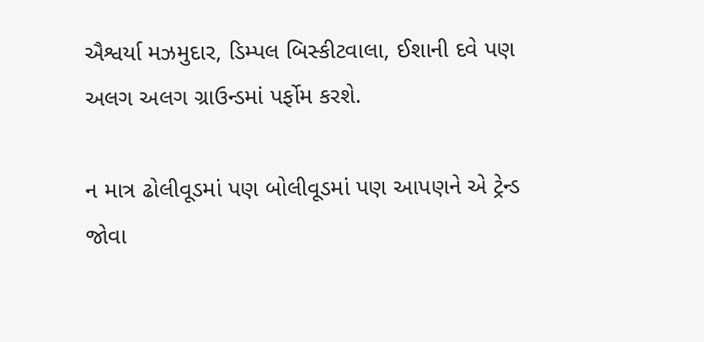ઐશ્વર્યા મઝમુદાર, ડિમ્પલ બિસ્કીટવાલા, ઈશાની દવે પણ અલગ અલગ ગ્રાઉન્ડમાં પર્ફોમ કરશે.

ન માત્ર ઢોલીવૂડમાં પણ બોલીવૂડમાં પણ આપણને એ ટ્રેન્ડ જોવા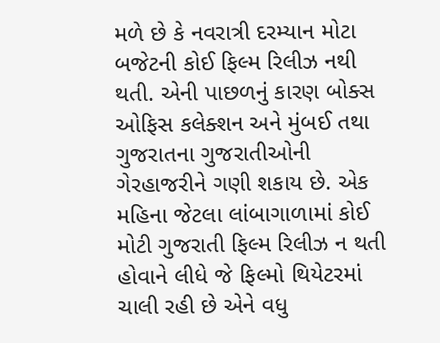મળે છે કે નવરાત્રી દરમ્યાન મોટા બજેટની કોઈ ફિલ્મ રિલીઝ નથી થતી. એની પાછળનું કારણ બોક્સ ઓફિસ કલેક્શન અને મુંબઈ તથા ગુજરાતના ગુજરાતીઓની ગેરહાજરીને ગણી શકાય છે. એક મહિના જેટલા લાંબાગાળામાં કોઈ મોટી ગુજરાતી ફિલ્મ રિલીઝ ન થતી હોવાને લીધે જે ફિલ્મો થિયેટરમાં ચાલી રહી છે એને વધુ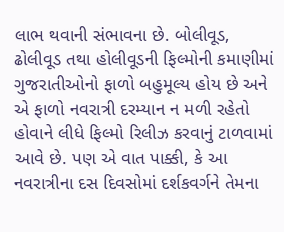લાભ થવાની સંભાવના છે. બોલીવૂડ, ઢોલીવૂડ તથા હોલીવૂડની ફિલ્મોની કમાણીમાં ગુજરાતીઓનો ફાળો બહુમૂલ્ય હોય છે અને એ ફાળો નવરાત્રી દરમ્યાન ન મળી રહેતો હોવાને લીધે ફિલ્મો રિલીઝ કરવાનું ટાળવામાં આવે છે. પણ એ વાત પાક્કી, કે આ નવરાત્રીના દસ દિવસોમાં દર્શકવર્ગને તેમના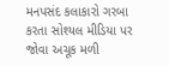મનપસંદ કલાકારો ગરબા કરતા સોશ્યલ મીડિયા પર જોવા અચૂક મળી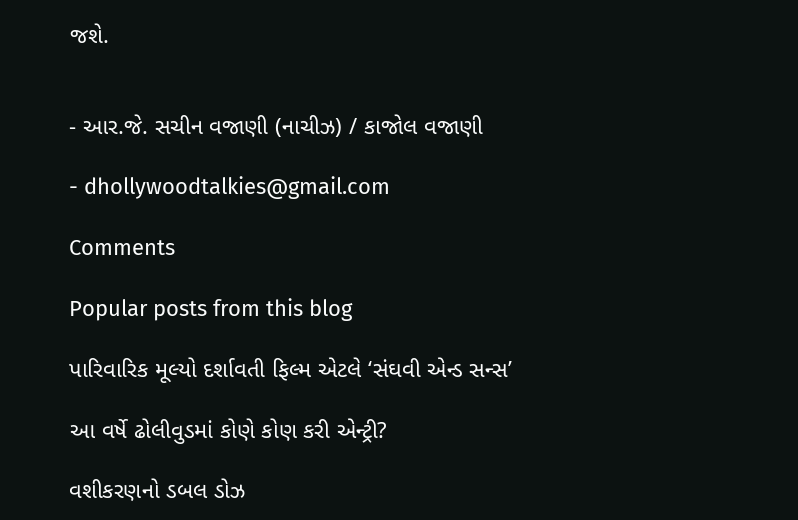જશે.


- આર.જે. સચીન વજાણી (નાચીઝ) / કાજોલ વજાણી

- dhollywoodtalkies@gmail.com

Comments

Popular posts from this blog

પારિવારિક મૂલ્યો દર્શાવતી ફિલ્મ એટલે ‘સંઘવી એન્ડ સન્સ’

આ વર્ષે ઢોલીવુડમાં કોણે કોણ કરી એન્ટ્રી?

વશીકરણનો ડબલ ડોઝ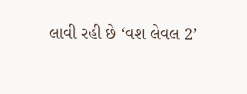લાવી રહી છે ‘વશ લેવલ 2’